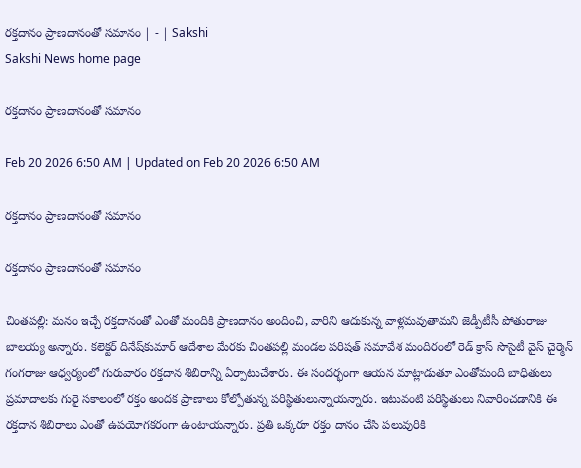రక్తదానం ప్రాణదానంతో సమానం | - | Sakshi
Sakshi News home page

రక్తదానం ప్రాణదానంతో సమానం

Feb 20 2026 6:50 AM | Updated on Feb 20 2026 6:50 AM

రక్తదానం ప్రాణదానంతో సమానం

రక్తదానం ప్రాణదానంతో సమానం

చింతపల్లి: మనం ఇచ్చే రక్తదానంతో ఎంతో మందికి ప్రాణదానం అందించి, వారిని ఆదుకున్న వాళ్లమవుతామని జెడ్పీటీసీ పోతురాజు బాలయ్య అన్నారు. కలెక్టర్‌ దినేష్‌కుమార్‌ ఆదేశాల మేరకు చింతపల్లి మండల పరిషత్‌ సమావేశ మందిరంలో రెడ్‌ క్రాస్‌ సొసైటీ వైస్‌ చైర్మెన్‌ గంగరాజు ఆధ్వర్యంలో గురువారం రక్తదాన శిబిరాన్ని ఏర్పాటుచేశారు. ఈ సందర్భంగా ఆయన మాట్లాడుతూ ఎంతోమంది బాధితులు ప్రమాదాలకు గురై సకాలంలో రక్తం అందక ప్రాణాలు కోల్పోతున్న పరిస్థితులున్నాయన్నారు. ఇటువంటి పరిస్థితులు నివారించడానికి ఈ రక్తదాన శిబిరాలు ఎంతో ఉపయోగకరంగా ఉంటాయన్నారు. ప్రతి ఒక్కరూ రక్తం దానం చేసి పలువురికి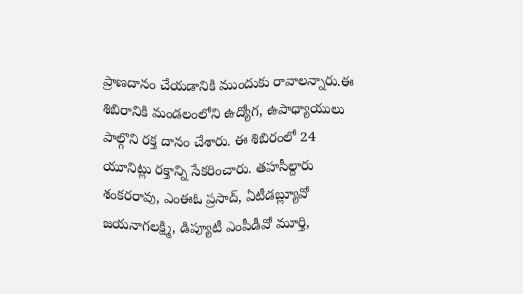ప్రాణదానం చేయడానికి ముందుకు రావాలన్నారు.ఈ శిబిరానికి మండలంలోని ఉద్యోగ, ఉపాధ్యాయులు పాల్గొని రక్త దానం చేశారు. ఈ శిబిరంలో 24 యూనిట్లు రక్తాన్ని సేకరించారు. తహసీల్దారు శంకరరావు, ఎంఈఓ ప్రసాద్‌, ఏటీడబ్ల్యూవో జయనాగలక్ష్మి, డిప్యూటీ ఎంపీడీవో మూర్తి,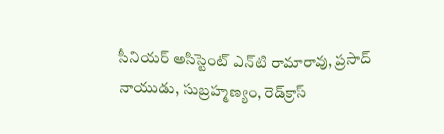సీనియర్‌ అసిస్టెంట్‌ ఎన్‌టి రామారావు, ప్రసాద్‌ నాయుడు, సుబ్రహ్మణ్యం, రెడ్‌క్రాస్‌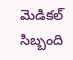మెడికల్‌ సిబ్బంది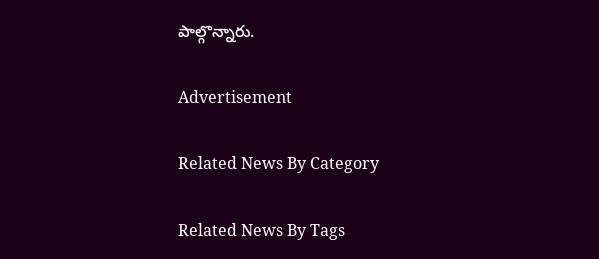పాల్గొన్నారు.

Advertisement

Related News By Category

Related News By Tags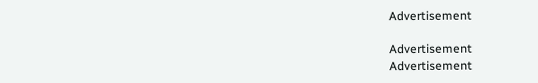Advertisement

Advertisement
Advertisement